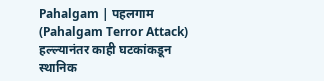Pahalgam | पहलगाम (Pahalgam Terror Attack) हल्ल्यानंतर काही घटकांकडून स्थानिक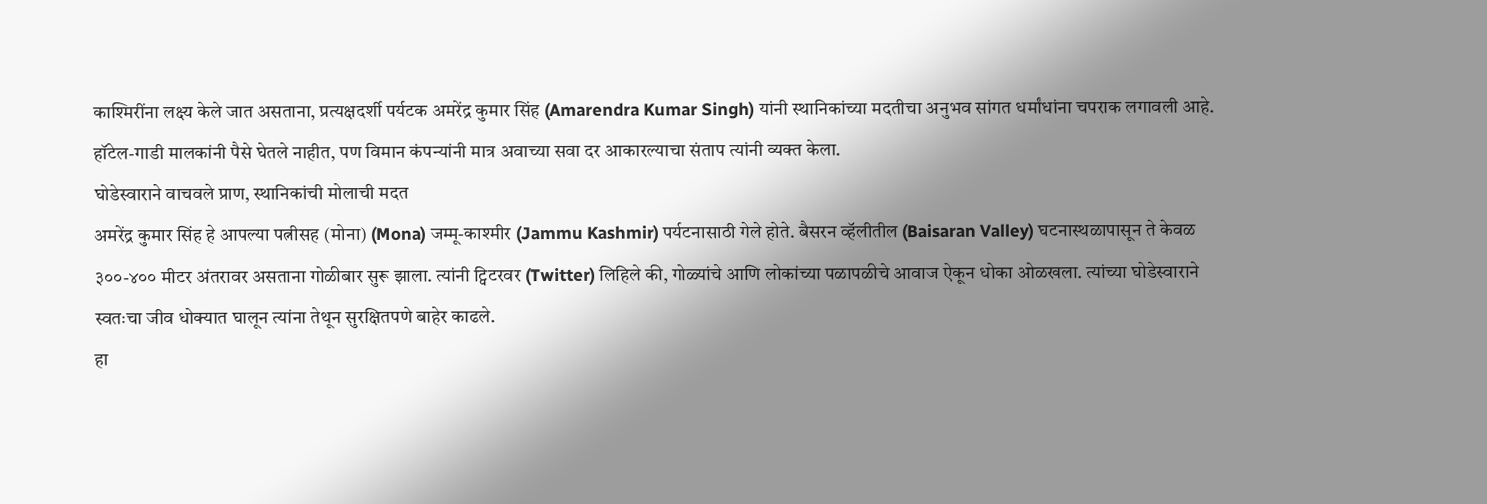काश्मिरींना लक्ष्य केले जात असताना, प्रत्यक्षदर्शी पर्यटक अमरेंद्र कुमार सिंह (Amarendra Kumar Singh) यांनी स्थानिकांच्या मदतीचा अनुभव सांगत धर्मांधांना चपराक लगावली आहे. हॉटेल-गाडी मालकांनी पैसे घेतले नाहीत, पण विमान कंपन्यांनी मात्र अवाच्या सवा दर आकारल्याचा संताप त्यांनी व्यक्त केला.
घोडेस्वाराने वाचवले प्राण, स्थानिकांची मोलाची मदत
अमरेंद्र कुमार सिंह हे आपल्या पत्नीसह (मोना) (Mona) जम्मू-काश्मीर (Jammu Kashmir) पर्यटनासाठी गेले होते. बैसरन व्हॅलीतील (Baisaran Valley) घटनास्थळापासून ते केवळ ३००-४०० मीटर अंतरावर असताना गोळीबार सुरू झाला. त्यांनी ट्विटरवर (Twitter) लिहिले की, गोळ्यांचे आणि लोकांच्या पळापळीचे आवाज ऐकून धोका ओळखला. त्यांच्या घोडेस्वाराने स्वतःचा जीव धोक्यात घालून त्यांना तेथून सुरक्षितपणे बाहेर काढले.
हा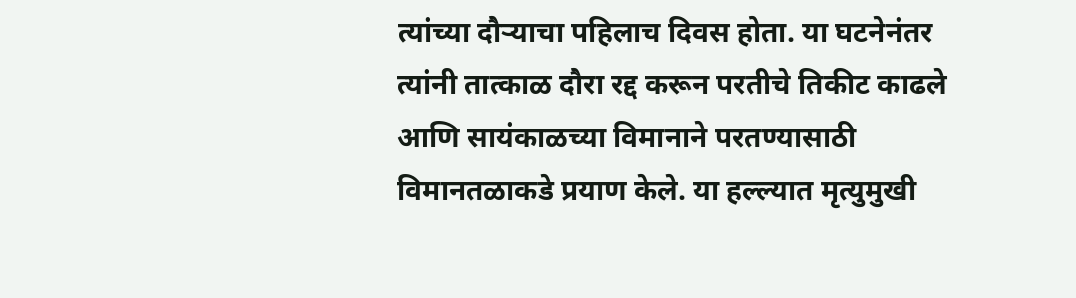त्यांच्या दौऱ्याचा पहिलाच दिवस होता. या घटनेनंतर त्यांनी तात्काळ दौरा रद्द करून परतीचे तिकीट काढले आणि सायंकाळच्या विमानाने परतण्यासाठी विमानतळाकडे प्रयाण केले. या हल्ल्यात मृत्युमुखी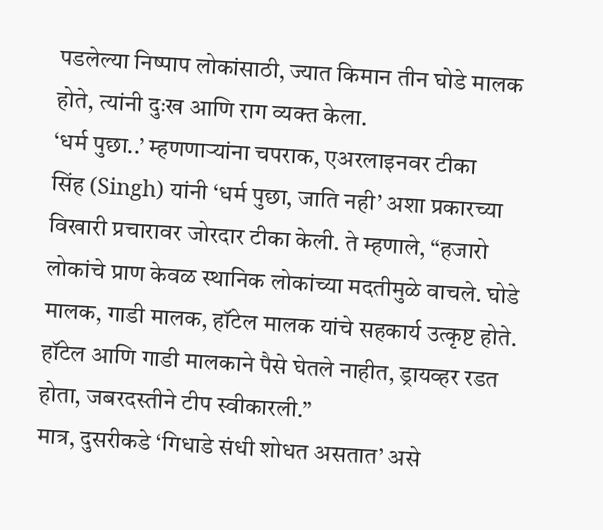पडलेल्या निष्पाप लोकांसाठी, ज्यात किमान तीन घोडे मालक होते, त्यांनी दुःख आणि राग व्यक्त केला.
‘धर्म पुछा..’ म्हणणाऱ्यांना चपराक, एअरलाइनवर टीका
सिंह (Singh) यांनी ‘धर्म पुछा, जाति नही’ अशा प्रकारच्या विखारी प्रचारावर जोरदार टीका केली. ते म्हणाले, “हजारो लोकांचे प्राण केवळ स्थानिक लोकांच्या मदतीमुळे वाचले. घोडे मालक, गाडी मालक, हॉटेल मालक यांचे सहकार्य उत्कृष्ट होते. हॉटेल आणि गाडी मालकाने पैसे घेतले नाहीत, ड्रायव्हर रडत होता, जबरदस्तीने टीप स्वीकारली.”
मात्र, दुसरीकडे ‘गिधाडे संधी शोधत असतात’ असे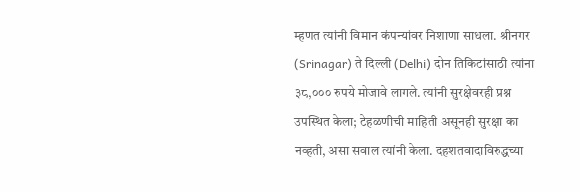म्हणत त्यांनी विमान कंपन्यांवर निशाणा साधला. श्रीनगर (Srinagar) ते दिल्ली (Delhi) दोन तिकिटांसाठी त्यांना ३८,००० रुपये मोजावे लागले. त्यांनी सुरक्षेवरही प्रश्न उपस्थित केला; टेहळणीची माहिती असूनही सुरक्षा का नव्हती, असा सवाल त्यांनी केला. दहशतवादाविरुद्धच्या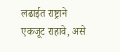लढाईत राष्ट्राने एकजूट राहावे, असे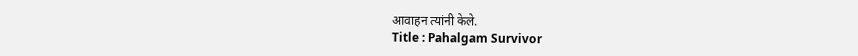आवाहन त्यांनी केले.
Title : Pahalgam Survivor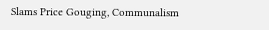Slams Price Gouging, Communalism